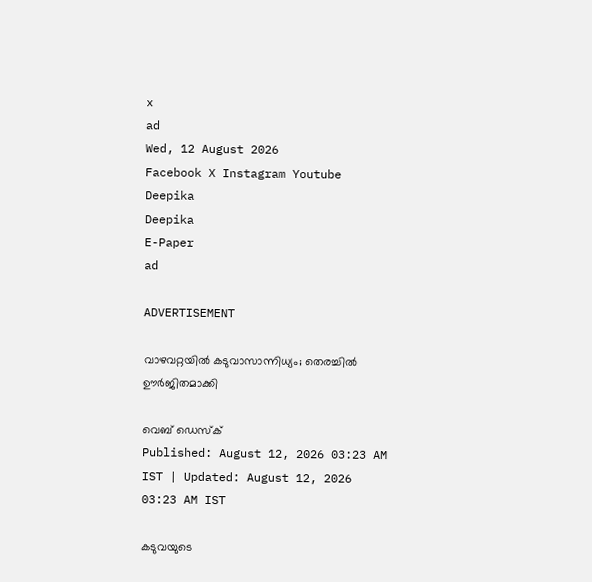x
ad
Wed, 12 August 2026
Facebook X Instagram Youtube
Deepika
Deepika
E-Paper
ad

ADVERTISEMENT

വാഴവറ്റയില്‍ കടുവാസാന്നിധ്യം; തെരച്ചില്‍ ഊര്‍ജിതമാക്കി

വെബ് ഡെസ്ക്
Published: August 12, 2026 03:23 AM IST | Updated: August 12, 2026 03:23 AM IST

കടുവയുടെ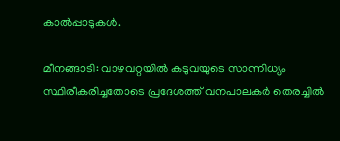കാല്‍പ്പാടുകള്‍.

മീനങ്ങാടി: വാഴവറ്റയില്‍ കടുവയുടെ സാന്നിധ്യം സ്ഥിരീകരിച്ചതോടെ പ്രദേശത്ത് വനപാലകര്‍ തെരച്ചില്‍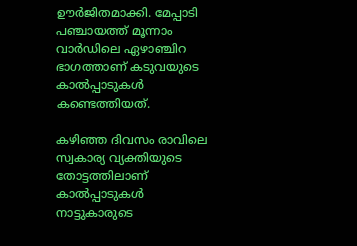ഊര്‍ജിതമാക്കി. മേപ്പാടി പഞ്ചായത്ത് മൂന്നാം വാര്‍ഡിലെ ഏഴാഞ്ചിറ ഭാഗത്താണ് കടുവയുടെ കാല്‍പ്പാടുകള്‍ കണ്ടെത്തിയത്.

കഴിഞ്ഞ ദിവസം രാവിലെ സ്വകാര്യ വ്യക്തിയുടെ തോട്ടത്തിലാണ് കാല്‍പ്പാടുകള്‍ നാട്ടുകാരുടെ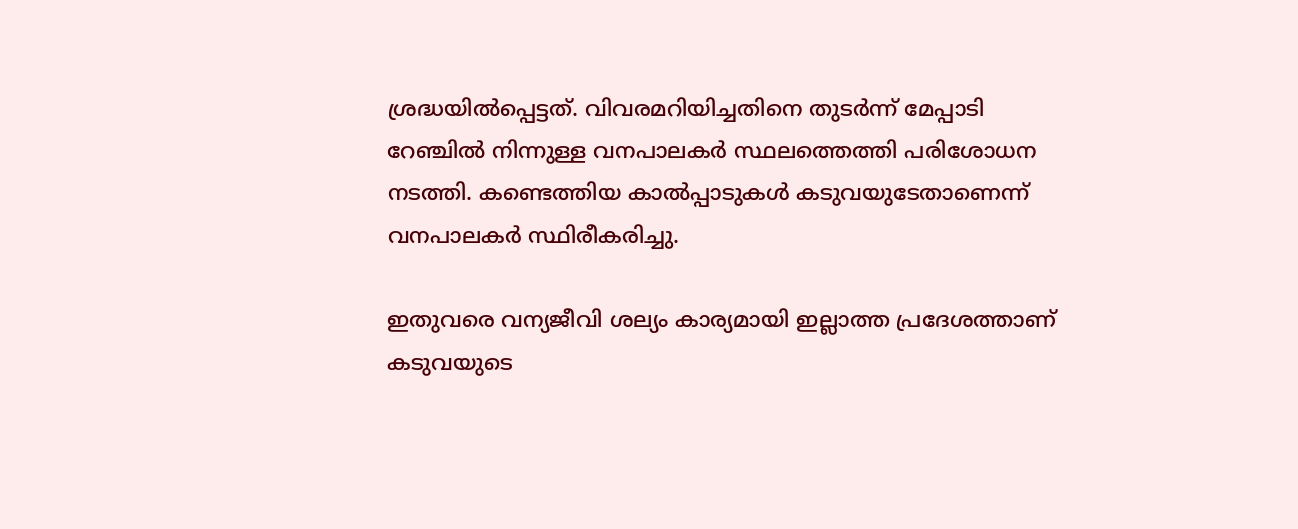ശ്രദ്ധയില്‍പ്പെട്ടത്. വിവരമറിയിച്ചതിനെ തുടര്‍ന്ന് മേപ്പാടി റേഞ്ചില്‍ നിന്നുള്ള വനപാലകര്‍ സ്ഥലത്തെത്തി പരിശോധന നടത്തി. കണ്ടെത്തിയ കാല്‍പ്പാടുകള്‍ കടുവയുടേതാണെന്ന് വനപാലകര്‍ സ്ഥിരീകരിച്ചു.

ഇതുവരെ വന്യജീവി ശല്യം കാര്യമായി ഇല്ലാത്ത പ്രദേശത്താണ് കടുവയുടെ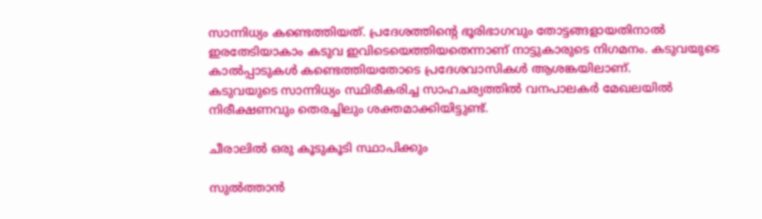സാന്നിധ്യം കണ്ടെത്തിയത്. പ്രദേശത്തിന്‍റെ ഭൂരിഭാഗവും തോട്ടങ്ങളായതിനാല്‍ ഇരതേടിയാകാം കടുവ ഇവിടെയെത്തിയതെന്നാണ് നാട്ടുകാരുടെ നിഗമനം. കടുവയുടെ കാല്‍പ്പാടുകള്‍ കണ്ടെത്തിയതോടെ പ്രദേശവാസികള്‍ ആശങ്കയിലാണ്.
കടുവയുടെ സാന്നിധ്യം സ്ഥിരീകരിച്ച സാഹചര്യത്തില്‍ വനപാലകര്‍ മേഖലയില്‍ നിരീക്ഷണവും തെരച്ചിലും ശക്തമാക്കിയിട്ടുണ്ട്.

ചീരാലില്‍ ഒരു കൂടുകൂടി സ്ഥാപിക്കും

സുല്‍ത്താന്‍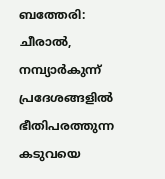ബത്തേരി: ചീരാല്‍, നമ്പ്യാര്‍കുന്ന് പ്രദേശങ്ങളില്‍ ഭീതിപരത്തുന്ന കടുവയെ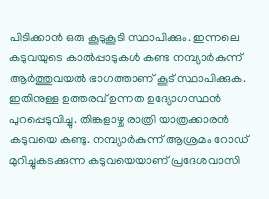പിടിക്കാന്‍ ഒരു കൂടുകൂടി സ്ഥാപിക്കും. ഇന്നലെ കടുവയുടെ കാല്‍പ്പാടുകള്‍ കണ്ട നമ്പ്യാര്‍കുന്ന് ആര്‍ത്തുവയല്‍ ഭാഗത്താണ് കൂട് സ്ഥാപിക്കുക.
ഇതിനുള്ള ഉത്തരവ് ഉന്നത ഉദ്യോഗസ്ഥന്‍ പുറപ്പെടുവിച്ചു. തിങ്കളാഴ്ച രാത്രി യാത്രക്കാരന്‍ കടുവയെ കണ്ടു. നമ്പ്യാര്‍കുന്ന് ആശ്രമം റോഡ് മുറിച്ചുകടക്കുന്ന കടുവയെയാണ് പ്രദേശവാസി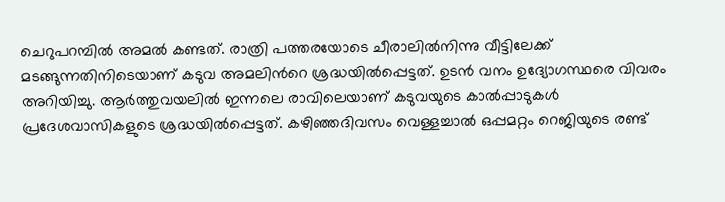ചെറുപറമ്പില്‍ അമല്‍ കണ്ടത്. രാത്രി പത്തരയോടെ ചീരാലില്‍നിന്നു വീട്ടിലേക്ക് മടങ്ങുന്നതിനിടെയാണ് കടുവ അമലിന്‍റെ ശ്രദ്ധയില്‍പ്പെട്ടത്. ഉടന്‍ വനം ഉദ്യോഗസ്ഥരെ വിവരം അറിയിച്ചു. ആര്‍ത്തുവയലില്‍ ഇന്നലെ രാവിലെയാണ് കടുവയുടെ കാല്‍പ്പാടുകള്‍ പ്രദേശവാസികളുടെ ശ്രദ്ധയില്‍പ്പെട്ടത്. കഴിഞ്ഞദിവസം വെള്ളച്ചാല്‍ ഒപ്പമറ്റം റെജിയുടെ രണ്ട്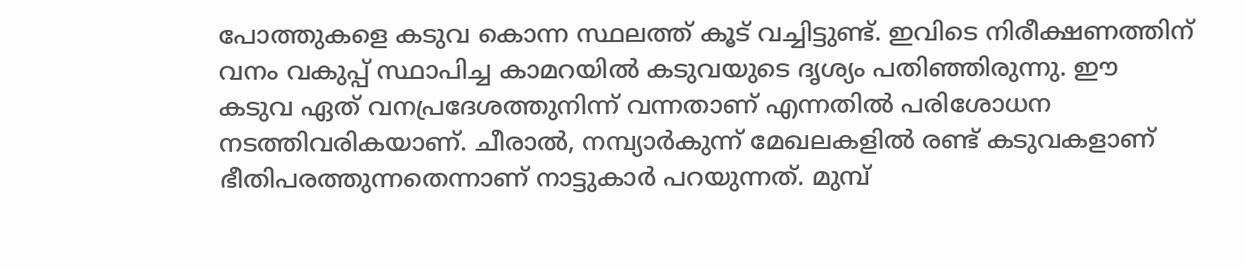പോത്തുകളെ കടുവ കൊന്ന സ്ഥലത്ത് കൂട് വച്ചിട്ടുണ്ട്. ഇവിടെ നിരീക്ഷണത്തിന് വനം വകുപ്പ് സ്ഥാപിച്ച കാമറയില്‍ കടുവയുടെ ദൃശ്യം പതിഞ്ഞിരുന്നു. ഈ കടുവ ഏത് വനപ്രദേശത്തുനിന്ന് വന്നതാണ് എന്നതില്‍ പരിശോധന നടത്തിവരികയാണ്. ചീരാല്‍, നമ്പ്യാര്‍കുന്ന് മേഖലകളില്‍ രണ്ട് കടുവകളാണ് ഭീതിപരത്തുന്നതെന്നാണ് നാട്ടുകാര്‍ പറയുന്നത്. മുമ്പ്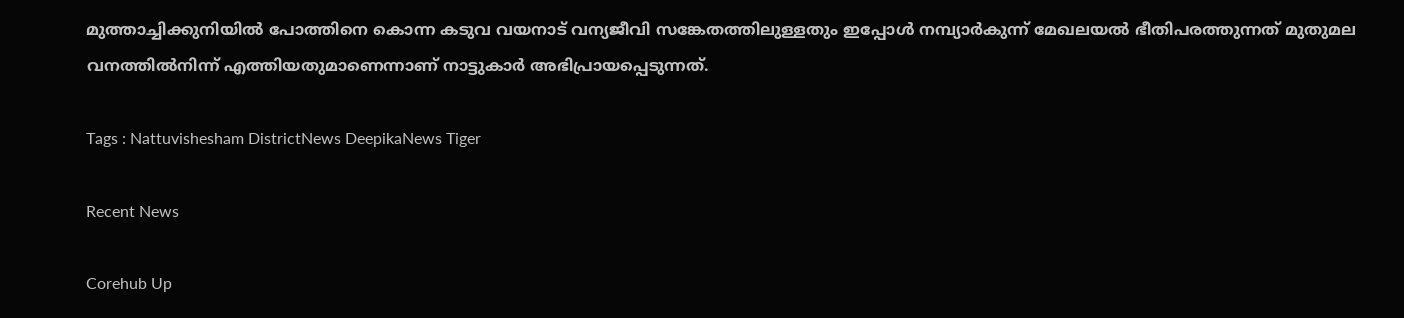മുത്താച്ചിക്കുനിയില്‍ പോത്തിനെ കൊന്ന കടുവ വയനാട് വന്യജീവി സങ്കേതത്തിലുള്ളതും ഇപ്പോള്‍ നമ്പ്യാര്‍കുന്ന് മേഖലയല്‍ ഭീതിപരത്തുന്നത് മുതുമല വനത്തില്‍നിന്ന് എത്തിയതുമാണെന്നാണ് നാട്ടുകാര്‍ അഭിപ്രായപ്പെടുന്നത്.

Tags : Nattuvishesham DistrictNews DeepikaNews Tiger

Recent News

Corehub Up